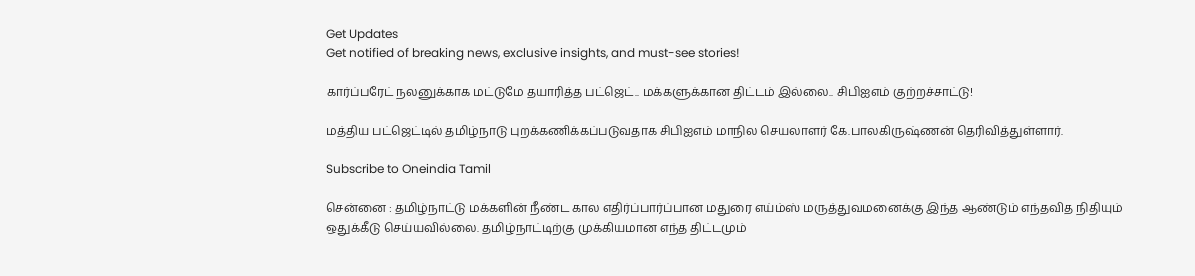Get Updates
Get notified of breaking news, exclusive insights, and must-see stories!

கார்ப்பரேட் நலனுக்காக மட்டுமே தயாரித்த பட்ஜெட்.. மக்களுக்கான திட்டம் இல்லை.. சிபிஐஎம் குற்றச்சாட்டு!

மத்திய பட்ஜெட்டில் தமிழ்நாடு புறக்கணிக்கப்படுவதாக சிபிஐஎம் மாநில செயலாளர் கே.பாலகிருஷ்ணன் தெரிவித்துள்ளார்.

Subscribe to Oneindia Tamil

சென்னை : தமிழ்நாட்டு மக்களின் நீண்ட கால எதிர்ப்பார்ப்பான மதுரை எய்ம்ஸ் மருத்துவமனைக்கு இந்த ஆண்டும் எந்தவித நிதியும் ஒதுக்கீடு செய்யவில்லை. தமிழ்நாட்டிற்கு முக்கியமான எந்த திட்டமும்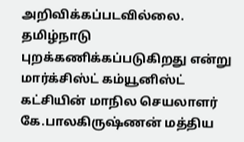அறிவிக்கப்படவில்லை. தமிழ்நாடு புறக்கணிக்கப்படுகிறது என்று மார்க்சிஸ்ட் கம்யூனிஸ்ட் கட்சியின் மாநில செயலாளர் கே.பாலகிருஷ்ணன் மத்திய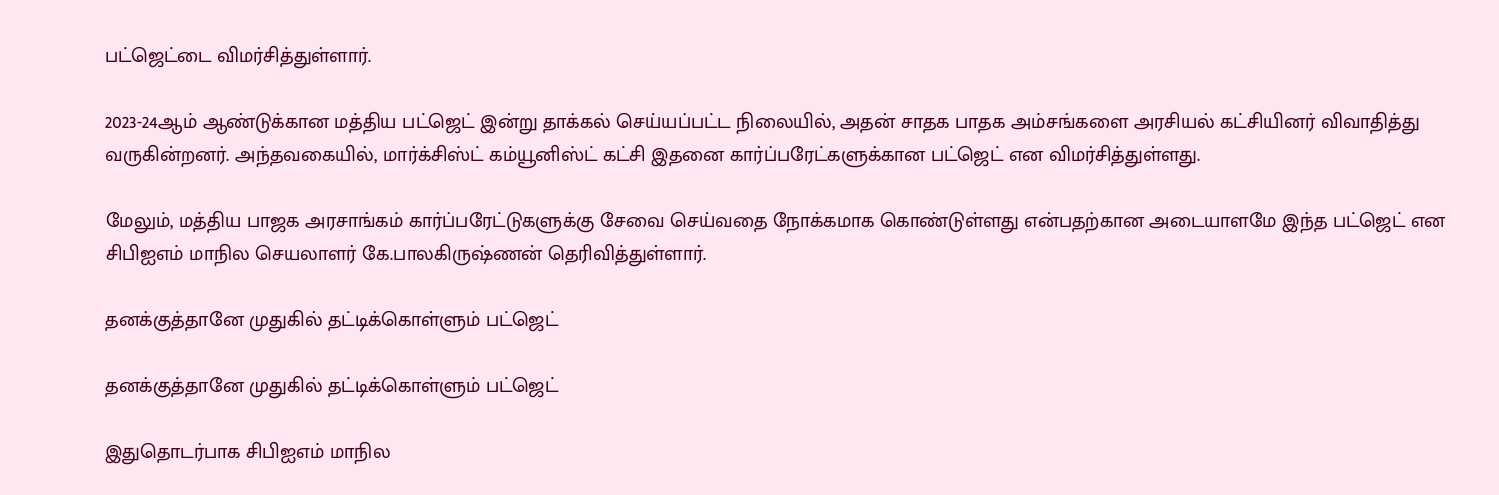பட்ஜெட்டை விமர்சித்துள்ளார்.

2023-24ஆம் ஆண்டுக்கான மத்திய பட்ஜெட் இன்று தாக்கல் செய்யப்பட்ட நிலையில், அதன் சாதக பாதக அம்சங்களை அரசியல் கட்சியினர் விவாதித்து வருகின்றனர். அந்தவகையில், மார்க்சிஸ்ட் கம்யூனிஸ்ட் கட்சி இதனை கார்ப்பரேட்களுக்கான பட்ஜெட் என விமர்சித்துள்ளது.

மேலும், மத்திய பாஜக அரசாங்கம் கார்ப்பரேட்டுகளுக்கு சேவை செய்வதை நோக்கமாக கொண்டுள்ளது என்பதற்கான அடையாளமே இந்த பட்ஜெட் என சிபிஐஎம் மாநில செயலாளர் கே.பாலகிருஷ்ணன் தெரிவித்துள்ளார்.

தனக்குத்தானே முதுகில் தட்டிக்கொள்ளும் பட்ஜெட்

தனக்குத்தானே முதுகில் தட்டிக்கொள்ளும் பட்ஜெட்

இதுதொடர்பாக சிபிஐஎம் மாநில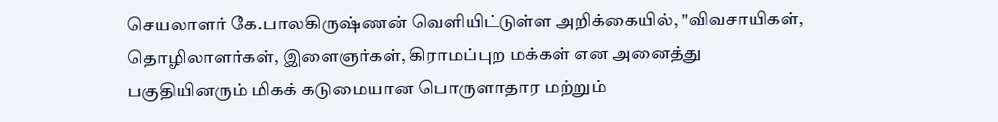செயலாளர் கே.பாலகிருஷ்ணன் வெளியிட்டுள்ள அறிக்கையில், "விவசாயிகள், தொழிலாளர்கள், இளைஞர்கள், கிராமப்புற மக்கள் என அனைத்து பகுதியினரும் மிகக் கடுமையான பொருளாதார மற்றும்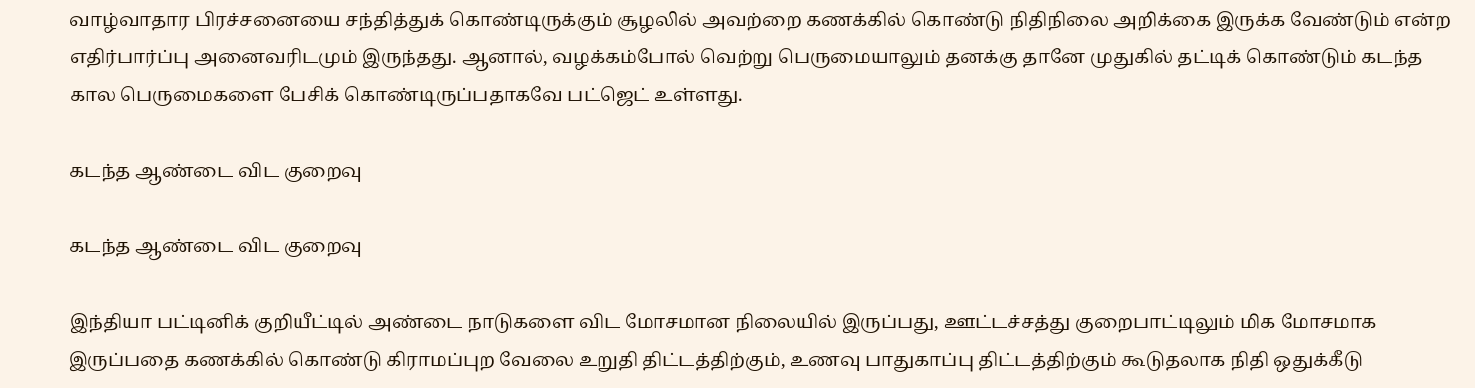வாழ்வாதார பிரச்சனையை சந்தித்துக் கொண்டிருக்கும் சூழலில் அவற்றை கணக்கில் கொண்டு நிதிநிலை அறிக்கை இருக்க வேண்டும் என்ற எதிர்பார்ப்பு அனைவரிடமும் இருந்தது. ஆனால், வழக்கம்போல் வெற்று பெருமையாலும் தனக்கு தானே முதுகில் தட்டிக் கொண்டும் கடந்த கால பெருமைகளை பேசிக் கொண்டிருப்பதாகவே பட்ஜெட் உள்ளது.

கடந்த ஆண்டை விட குறைவு

கடந்த ஆண்டை விட குறைவு

இந்தியா பட்டினிக் குறியீட்டில் அண்டை நாடுகளை விட மோசமான நிலையில் இருப்பது, ஊட்டச்சத்து குறைபாட்டிலும் மிக மோசமாக இருப்பதை கணக்கில் கொண்டு கிராமப்புற வேலை உறுதி திட்டத்திற்கும், உணவு பாதுகாப்பு திட்டத்திற்கும் கூடுதலாக நிதி ஒதுக்கீடு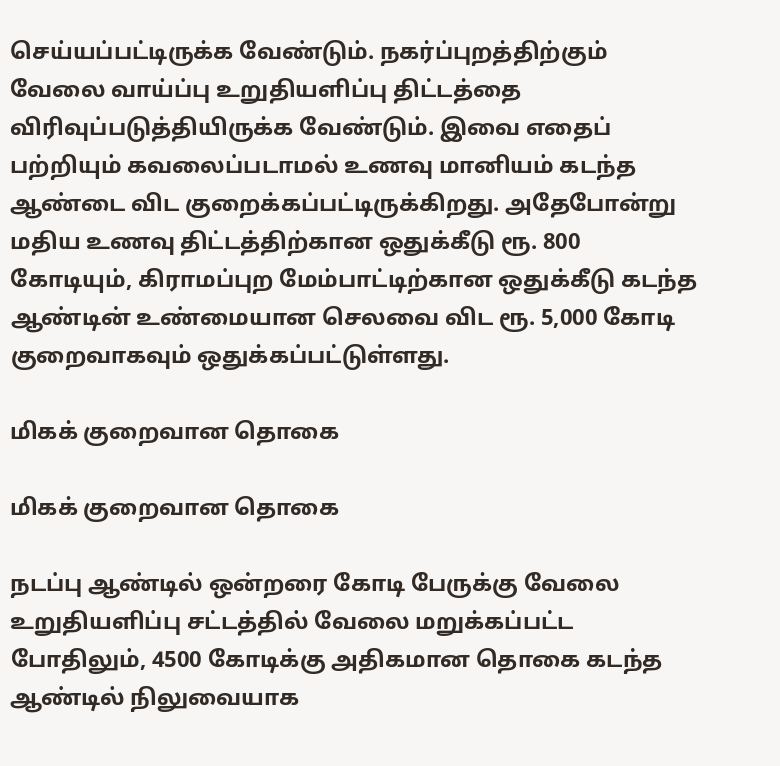செய்யப்பட்டிருக்க வேண்டும். நகர்ப்புறத்திற்கும் வேலை வாய்ப்பு உறுதியளிப்பு திட்டத்தை விரிவுப்படுத்தியிருக்க வேண்டும். இவை எதைப் பற்றியும் கவலைப்படாமல் உணவு மானியம் கடந்த ஆண்டை விட குறைக்கப்பட்டிருக்கிறது. அதேபோன்று மதிய உணவு திட்டத்திற்கான ஒதுக்கீடு ரூ. 800 கோடியும், கிராமப்புற மேம்பாட்டிற்கான ஒதுக்கீடு கடந்த ஆண்டின் உண்மையான செலவை விட ரூ. 5,000 கோடி குறைவாகவும் ஒதுக்கப்பட்டுள்ளது.

மிகக் குறைவான தொகை

மிகக் குறைவான தொகை

நடப்பு ஆண்டில் ஒன்றரை கோடி பேருக்கு வேலை உறுதியளிப்பு சட்டத்தில் வேலை மறுக்கப்பட்ட போதிலும், 4500 கோடிக்கு அதிகமான தொகை கடந்த ஆண்டில் நிலுவையாக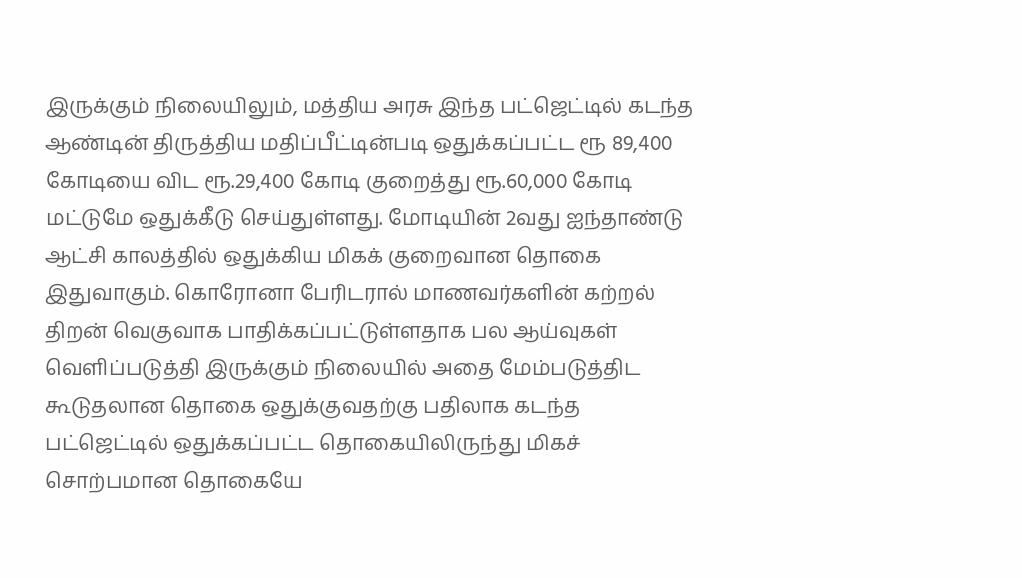இருக்கும் நிலையிலும், மத்திய அரசு இந்த பட்ஜெட்டில் கடந்த ஆண்டின் திருத்திய மதிப்பீட்டின்படி ஒதுக்கப்பட்ட ரூ 89,400 கோடியை விட ரூ.29,400 கோடி குறைத்து ரூ.60,000 கோடி மட்டுமே ஒதுக்கீடு செய்துள்ளது. மோடியின் 2வது ஐந்தாண்டு ஆட்சி காலத்தில் ஒதுக்கிய மிகக் குறைவான தொகை இதுவாகும். கொரோனா பேரிடரால் மாணவர்களின் கற்றல் திறன் வெகுவாக பாதிக்கப்பட்டுள்ளதாக பல ஆய்வுகள் வெளிப்படுத்தி இருக்கும் நிலையில் அதை மேம்படுத்திட கூடுதலான தொகை ஒதுக்குவதற்கு பதிலாக கடந்த பட்ஜெட்டில் ஒதுக்கப்பட்ட தொகையிலிருந்து மிகச் சொற்பமான தொகையே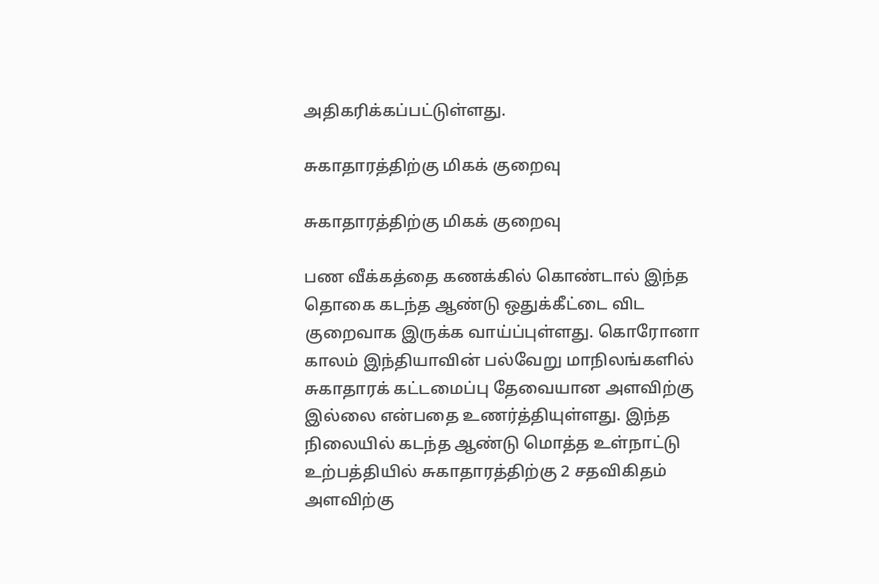அதிகரிக்கப்பட்டுள்ளது.

சுகாதாரத்திற்கு மிகக் குறைவு

சுகாதாரத்திற்கு மிகக் குறைவு

பண வீக்கத்தை கணக்கில் கொண்டால் இந்த தொகை கடந்த ஆண்டு ஒதுக்கீட்டை விட குறைவாக இருக்க வாய்ப்புள்ளது. கொரோனா காலம் இந்தியாவின் பல்வேறு மாநிலங்களில் சுகாதாரக் கட்டமைப்பு தேவையான அளவிற்கு இல்லை என்பதை உணர்த்தியுள்ளது. இந்த நிலையில் கடந்த ஆண்டு மொத்த உள்நாட்டு உற்பத்தியில் சுகாதாரத்திற்கு 2 சதவிகிதம் அளவிற்கு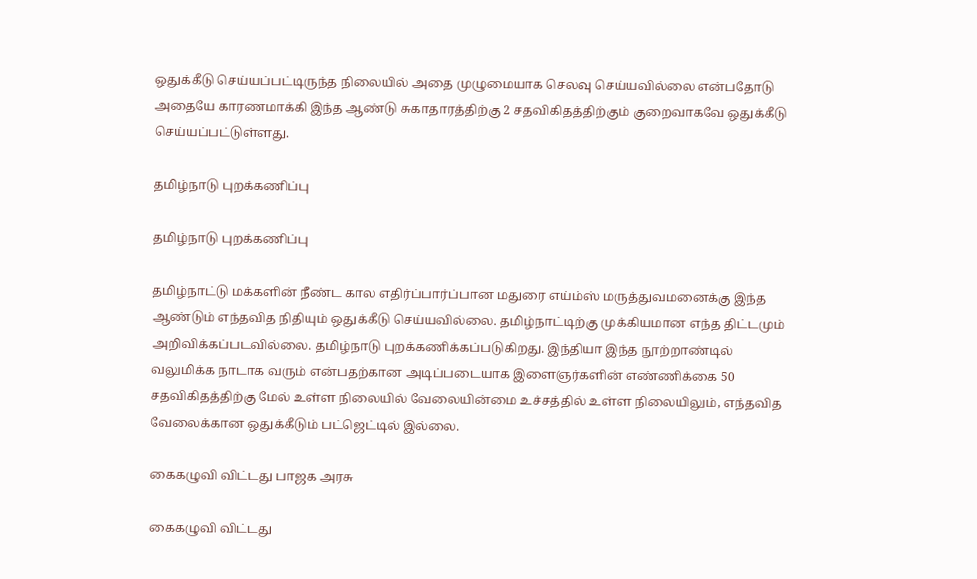ஒதுக்கீடு செய்யப்பட்டிருந்த நிலையில் அதை முழுமையாக செலவு செய்யவில்லை என்பதோடு அதையே காரணமாக்கி இந்த ஆண்டு சுகாதாரத்திற்கு 2 சதவிகிதத்திற்கும் குறைவாகவே ஒதுக்கீடு செய்யப்பட்டுள்ளது.

தமிழ்நாடு புறக்கணிப்பு

தமிழ்நாடு புறக்கணிப்பு

தமிழ்நாட்டு மக்களின் நீண்ட கால எதிர்ப்பார்ப்பான மதுரை எய்ம்ஸ் மருத்துவமனைக்கு இந்த ஆண்டும் எந்தவித நிதியும் ஒதுக்கீடு செய்யவில்லை. தமிழ்நாட்டிற்கு முக்கியமான எந்த திட்டமும் அறிவிக்கப்படவில்லை. தமிழ்நாடு புறக்கணிக்கப்படுகிறது. இந்தியா இந்த நூற்றாண்டில் வலுமிக்க நாடாக வரும் என்பதற்கான அடிப்படையாக இளைஞர்களின் எண்ணிக்கை 50 சதவிகிதத்திற்கு மேல் உள்ள நிலையில் வேலையின்மை உச்சத்தில் உள்ள நிலையிலும், எந்தவித வேலைக்கான ஒதுக்கீடும் பட்ஜெட்டில் இல்லை.

கைகழுவி விட்டது பாஜக அரசு

கைகழுவி விட்டது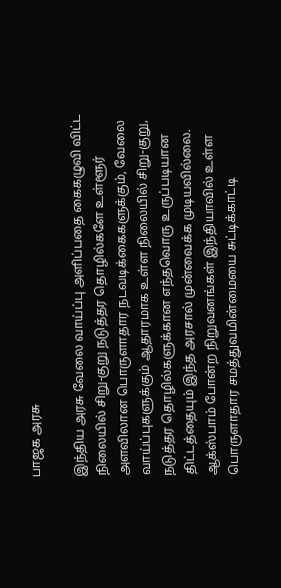பாஜக அரசு

இந்திய அரசு வேலை வாய்ப்பு அளிப்பதை கைகழுவி விட்ட நிலையில் சிறு-குறு நடுத்தர தொழில்களே உள்ளூர் அளவிலான பொருளாதார நடவடிக்கைகளுக்கும், வேலை வாய்ப்புகளுக்கும் ஆதாரமாக உள்ள நிலையில் சிறு-குறு, நடுத்தர தொழில்களுக்கான எந்தவொரு உருப்படியான திட்டத்தையும் இந்த அரசால் முன்வைக்க முடியவில்லை. ஆக்ஸ்பாம் போன்ற நிறுவனங்கள் இந்தியாவில் உள்ள பொருளாதார சமத்துவமின்மையை சுட்டிக்காட்டி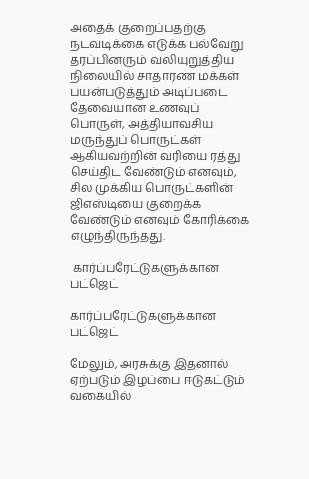அதைக் குறைப்பதற்கு நடவடிக்கை எடுக்க பல்வேறு தரப்பினரும் வலியுறுத்திய நிலையில் சாதாரண மக்கள் பயன்படுத்தும் அடிப்படை தேவையான உணவுப் பொருள், அத்தியாவசிய மருந்துப் பொருட்கள் ஆகியவற்றின் வரியை ரத்து செய்திட வேண்டும் எனவும், சில முக்கிய பொருட்களின் ஜிஎஸ்டியை குறைக்க வேண்டும் எனவும் கோரிக்கை எழுந்திருந்தது.

 கார்ப்பரேட்டுகளுக்கான பட்ஜெட்

கார்ப்பரேட்டுகளுக்கான பட்ஜெட்

மேலும், அரசுக்கு இதனால் ஏற்படும் இழப்பை ஈடுகட்டும் வகையில்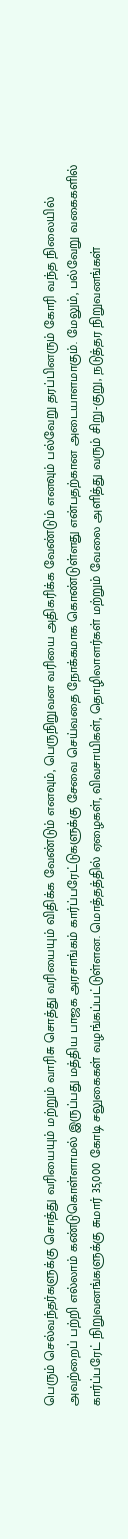பெரும் செல்வந்தர்களுக்கு சொத்து வரியையும் மற்றும் வாரிசு சொத்து வரியையும் விதிக்க வேண்டும் எனவும், பெருநிறுவன வரியை அதிகரிக்க வேண்டும் எனவும் பல்வேறு தரப்பினரும் கோரி வந்த நிலையில் அவற்றைப் பற்றி எல்லாம் கண்டுகொள்ளாமல் இருப்பது மத்திய பாஜக அரசாங்கம் கார்ப்பரேட்டுகளுக்கு சேவை செய்வதை நோக்கமாக கொண்டுள்ளது என்பதற்கான அடையாளமாகும். மேலும், பல்வேறு வகைகளில் கார்ப்பரேட் நிறுவனங்களுக்கு சுமார் 35,000 கோடி சலுகைகள் வழங்கப்பட்டுள்ளன. மொத்தத்தில் ஏழைகள், விவசாயிகள், தொழிலாளர்கள் மற்றும் வேலை அளித்து வரும் சிறு-குறு, நடுத்தர நிறுவனங்கள்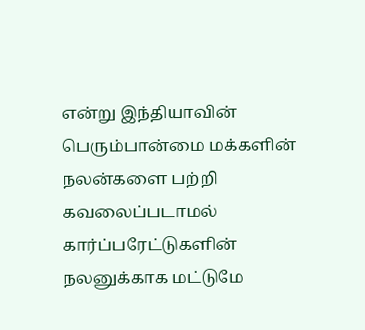என்று இந்தியாவின் பெரும்பான்மை மக்களின் நலன்களை பற்றி கவலைப்படாமல் கார்ப்பரேட்டுகளின் நலனுக்காக மட்டுமே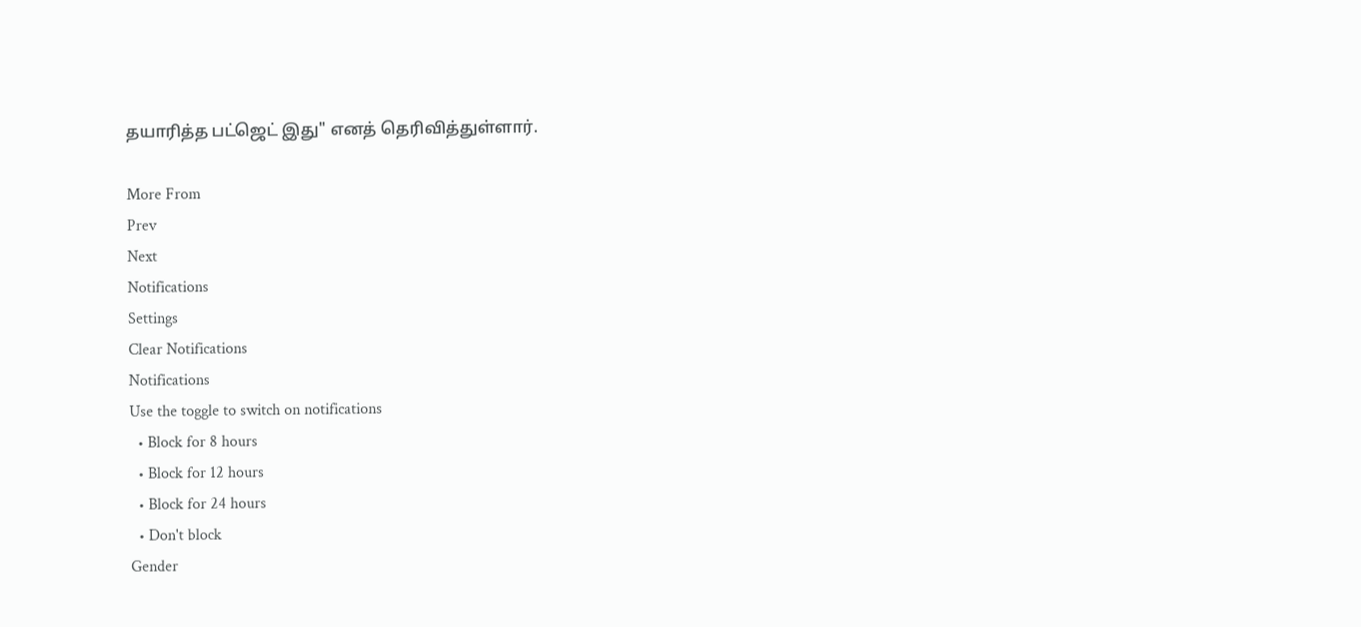தயாரித்த பட்ஜெட் இது" எனத் தெரிவித்துள்ளார்.

More From
Prev
Next
Notifications
Settings
Clear Notifications
Notifications
Use the toggle to switch on notifications
  • Block for 8 hours
  • Block for 12 hours
  • Block for 24 hours
  • Don't block
Gender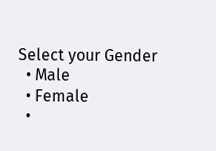Select your Gender
  • Male
  • Female
  •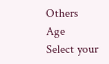Others
Age
Select your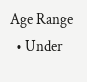Age Range
  • Under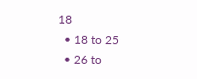18
  • 18 to 25
  • 26 to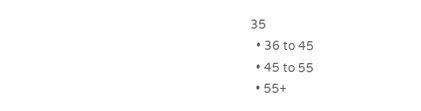35
  • 36 to 45
  • 45 to 55
  • 55+